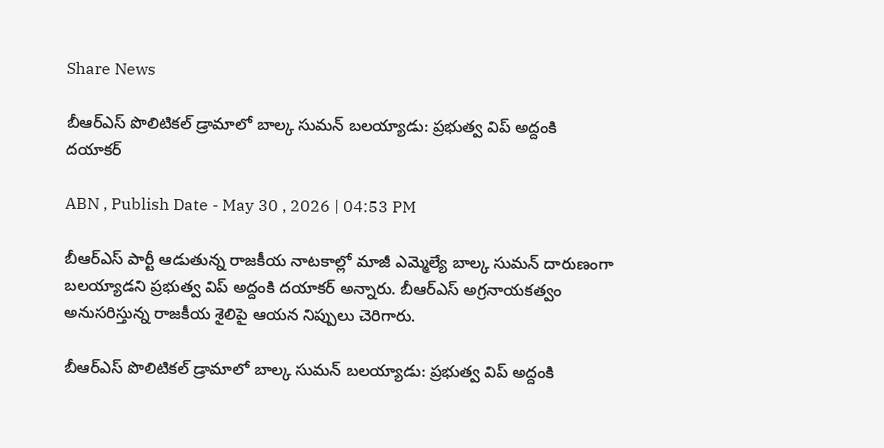Share News

బీఆర్ఎస్ పొలిటికల్ డ్రామాలో బాల్క సుమన్ బలయ్యాడు: ప్రభుత్వ విప్ అద్దంకి దయాకర్

ABN , Publish Date - May 30 , 2026 | 04:53 PM

బీఆర్ఎస్ పార్టీ ఆడుతున్న రాజకీయ నాటకాల్లో మాజీ ఎమ్మెల్యే బాల్క సుమన్ దారుణంగా బలయ్యాడని ప్రభుత్వ విప్ అద్దంకి దయాకర్ అన్నారు. బీఆర్ఎస్ అగ్రనాయకత్వం అనుసరిస్తున్న రాజకీయ శైలిపై ఆయన నిప్పులు చెరిగారు.

బీఆర్ఎస్ పొలిటికల్ డ్రామాలో బాల్క సుమన్ బలయ్యాడు: ప్రభుత్వ విప్ అద్దంకి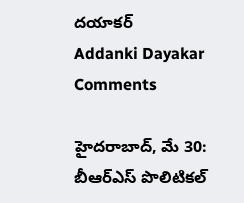దయాకర్
Addanki Dayakar Comments

హైదరాబాద్, మే 30: బీఆర్ఎస్ పొలిటికల్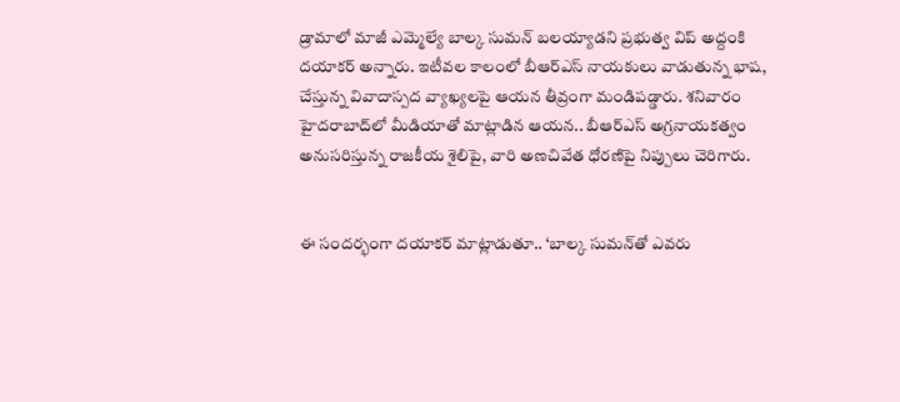డ్రామాలో మాజీ ఎమ్మెల్యే బాల్క సుమన్ బలయ్యాడని ప్రభుత్వ విప్ అద్దంకి దయాకర్ అన్నారు. ఇటీవల కాలంలో బీఆర్ఎస్ నాయకులు వాడుతున్న భాష, చేస్తున్న వివాదాస్పద వ్యాఖ్యలపై ఆయన తీవ్రంగా మండిపడ్డారు. శనివారం హైదరాబాద్‌లో మీడియాతో మాట్లాడిన ఆయన.. బీఆర్ఎస్ అగ్రనాయకత్వం అనుసరిస్తున్న రాజకీయ శైలిపై, వారి అణచివేత ధోరణిపై నిప్పులు చెరిగారు.


ఈ సందర్భంగా దయాకర్ మాట్లాడుతూ.. ‘బాల్క సుమన్‌తో ఎవరు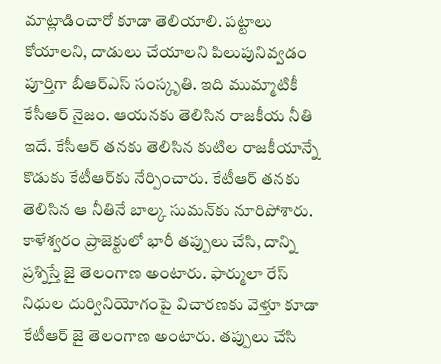మాట్లాడించారో కూడా తెలియాలి. పట్టాలు కోయాలని, దాడులు చేయాలని పిలుపునివ్వడం పూర్తిగా బీఆర్ఎస్ సంస్కృతి. ఇది ముమ్మాటికీ కేసీఆర్ నైజం. ఆయనకు తెలిసిన రాజకీయ నీతి ఇదే. కేసీఆర్ తనకు తెలిసిన కుటిల రాజకీయాన్నే కొడుకు కేటీఆర్‌కు నేర్పించారు. కేటీఆర్ తనకు తెలిసిన ఆ నీతినే బాల్క సుమన్‌కు నూరిపోశారు. కాళేశ్వరం ప్రాజెక్టులో భారీ తప్పులు చేసి, దాన్ని ప్రశ్నిస్తే జై తెలంగాణ అంటారు. ఫార్ములా రేస్ నిధుల దుర్వినియోగంపై విచారణకు వెళ్తూ కూడా కేటీఆర్ జై తెలంగాణ అంటారు. తప్పులు చేసి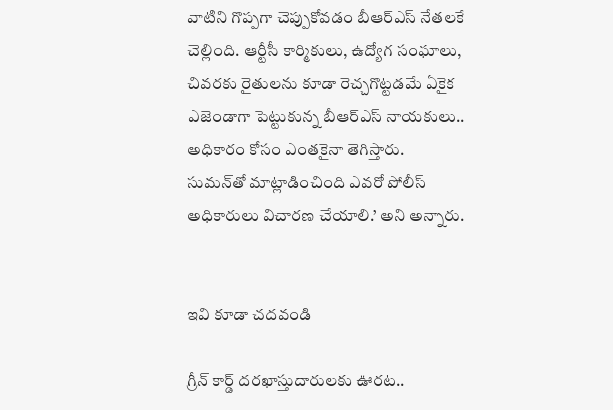వాటిని గొప్పగా చెప్పుకోవడం బీఆర్ఎస్ నేతలకే చెల్లింది. ఆర్టీసీ కార్మికులు, ఉద్యోగ సంఘాలు, చివరకు రైతులను కూడా రెచ్చగొట్టడమే ఏకైక ఎజెండాగా పెట్టుకున్న బీఆర్ఎస్ నాయకులు.. అధికారం కోసం ఎంతకైనా తెగిస్తారు. సుమన్‌తో మాట్లాడించింది ఎవరో పోలీస్ అధికారులు విచారణ చేయాలి.’ అని అన్నారు.


ఇవి కూడా చదవండి

గ్రీన్ కార్డ్ దరఖాస్తుదారులకు ఊరట..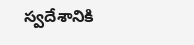స్వదేశానికి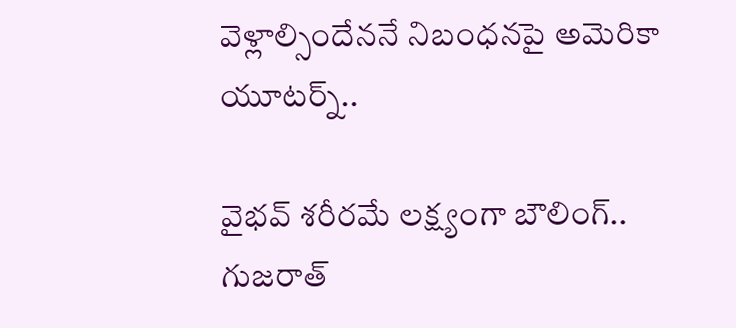వెళ్లాల్సిందేననే నిబంధనపై అమెరికా యూటర్న్..

వైభవ్ శరీరమే లక్ష్యంగా బౌలింగ్.. గుజరాత్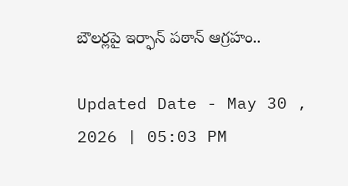బౌలర్లపై ఇర్ఫాన్ పఠాన్ ఆగ్రహం..

Updated Date - May 30 , 2026 | 05:03 PM